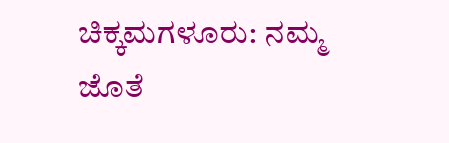ಚಿಕ್ಕಮಗಳೂರು: ನಮ್ಮ ಜೊತೆ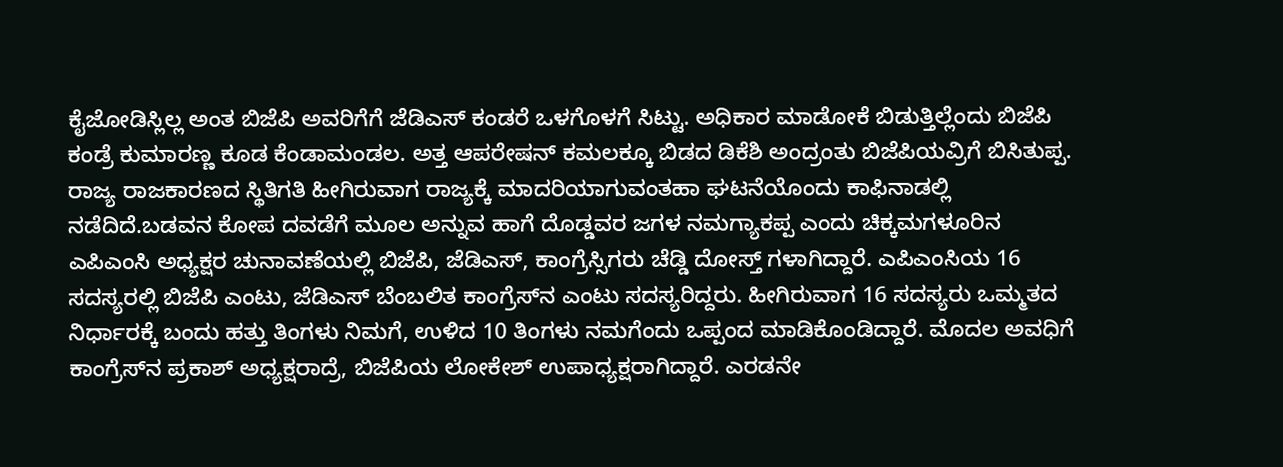ಕೈಜೋಡಿಸ್ಲಿಲ್ಲ ಅಂತ ಬಿಜೆಪಿ ಅವರಿಗೆಗೆ ಜೆಡಿಎಸ್ ಕಂಡರೆ ಒಳಗೊಳಗೆ ಸಿಟ್ಟು. ಅಧಿಕಾರ ಮಾಡೋಕೆ ಬಿಡುತ್ತಿಲ್ಲೆಂದು ಬಿಜೆಪಿ ಕಂಡ್ರೆ ಕುಮಾರಣ್ಣ ಕೂಡ ಕೆಂಡಾಮಂಡಲ. ಅತ್ತ ಆಪರೇಷನ್ ಕಮಲಕ್ಕೂ ಬಿಡದ ಡಿಕೆಶಿ ಅಂದ್ರಂತು ಬಿಜೆಪಿಯವ್ರಿಗೆ ಬಿಸಿತುಪ್ಪ. ರಾಜ್ಯ ರಾಜಕಾರಣದ ಸ್ಥಿತಿಗತಿ ಹೀಗಿರುವಾಗ ರಾಜ್ಯಕ್ಕೆ ಮಾದರಿಯಾಗುವಂತಹಾ ಘಟನೆಯೊಂದು ಕಾಫಿನಾಡಲ್ಲಿ ನಡೆದಿದೆ.ಬಡವನ ಕೋಪ ದವಡೆಗೆ ಮೂಲ ಅನ್ನುವ ಹಾಗೆ ದೊಡ್ಡವರ ಜಗಳ ನಮಗ್ಯಾಕಪ್ಪ ಎಂದು ಚಿಕ್ಕಮಗಳೂರಿನ ಎಪಿಎಂಸಿ ಅಧ್ಯಕ್ಷರ ಚುನಾವಣೆಯಲ್ಲಿ ಬಿಜೆಪಿ, ಜೆಡಿಎಸ್, ಕಾಂಗ್ರೆಸ್ಸಿಗರು ಚೆಡ್ಡಿ ದೋಸ್ತ್ ಗಳಾಗಿದ್ದಾರೆ. ಎಪಿಎಂಸಿಯ 16 ಸದಸ್ಯರಲ್ಲಿ ಬಿಜೆಪಿ ಎಂಟು, ಜೆಡಿಎಸ್ ಬೆಂಬಲಿತ ಕಾಂಗ್ರೆಸ್‍ನ ಎಂಟು ಸದಸ್ಯರಿದ್ದರು. ಹೀಗಿರುವಾಗ 16 ಸದಸ್ಯರು ಒಮ್ಮತದ ನಿರ್ಧಾರಕ್ಕೆ ಬಂದು ಹತ್ತು ತಿಂಗಳು ನಿಮಗೆ, ಉಳಿದ 10 ತಿಂಗಳು ನಮಗೆಂದು ಒಪ್ಪಂದ ಮಾಡಿಕೊಂಡಿದ್ದಾರೆ. ಮೊದಲ ಅವಧಿಗೆ ಕಾಂಗ್ರೆಸ್‍ನ ಪ್ರಕಾಶ್ ಅಧ್ಯಕ್ಷರಾದ್ರೆ, ಬಿಜೆಪಿಯ ಲೋಕೇಶ್ ಉಪಾಧ್ಯಕ್ಷರಾಗಿದ್ದಾರೆ. ಎರಡನೇ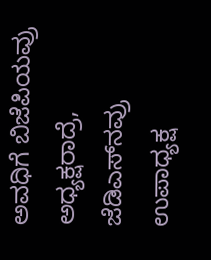ಅವಧಿಗೆ ಬಿಜೆಪಿಯವ್ರು ಅಧ್ಯಕ್ಷರಾದ್ರೆ, ಜೆಡಿಎಸ್‍ನವ್ರು ಉಪಾಧ್ಯಕ್ಷ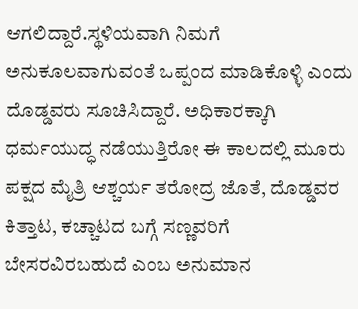ಆಗಲಿದ್ದಾರೆ.ಸ್ಥಳಿಯವಾಗಿ ನಿಮಗೆ ಅನುಕೂಲವಾಗುವಂತೆ ಒಪ್ಪಂದ ಮಾಡಿಕೊಳ್ಳಿ ಎಂದು ದೊಡ್ಡವರು ಸೂಚಿಸಿದ್ದಾರೆ. ಅಧಿಕಾರಕ್ಕಾಗಿ ಧರ್ಮಯುದ್ಧ ನಡೆಯುತ್ತಿರೋ ಈ ಕಾಲದಲ್ಲಿ ಮೂರು ಪಕ್ಷದ ಮೈತ್ರಿ ಆಶ್ಚರ್ಯ ತರೋದ್ರ ಜೊತೆ, ದೊಡ್ಡವರ ಕಿತ್ತಾಟ, ಕಚ್ಚಾಟದ ಬಗ್ಗೆ ಸಣ್ಣವರಿಗೆ ಬೇಸರವಿರಬಹುದೆ ಎಂಬ ಅನುಮಾನ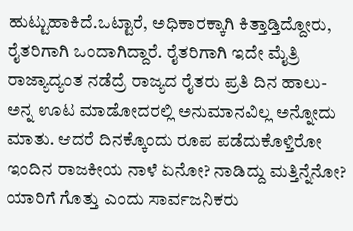ಹುಟ್ಟುಹಾಕಿದೆ.ಒಟ್ಟಾರೆ, ಅಧಿಕಾರಕ್ಕಾಗಿ ಕಿತ್ತಾಡ್ತಿದ್ದೋರು, ರೈತರಿಗಾಗಿ ಒಂದಾಗಿದ್ದಾರೆ. ರೈತರಿಗಾಗಿ ಇದೇ ಮೈತ್ರಿ ರಾಜ್ಯಾದ್ಯಂತ ನಡೆದ್ರೆ ರಾಜ್ಯದ ರೈತರು ಪ್ರತಿ ದಿನ ಹಾಲು-ಅನ್ನ ಊಟ ಮಾಡೋದರಲ್ಲಿ ಅನುಮಾನವಿಲ್ಲ ಅನ್ನೋದು ಮಾತು. ಆದರೆ ದಿನಕ್ಕೊಂದು ರೂಪ ಪಡೆದುಕೊಳ್ತಿರೋ ಇಂದಿನ ರಾಜಕೀಯ ನಾಳೆ ಏನೋ? ನಾಡಿದ್ದು ಮತ್ತಿನ್ನೆನೋ? ಯಾರಿಗೆ ಗೊತ್ತು ಎಂದು ಸಾರ್ವಜನಿಕರು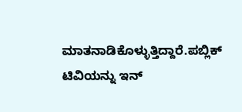ಮಾತನಾಡಿಕೊಳ್ಳುತ್ತಿದ್ದಾರೆ.ಪಬ್ಲಿಕ್ ಟಿವಿಯನ್ನು ಇನ್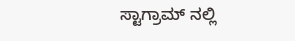ಸ್ಟಾಗ್ರಾಮ್ ನಲ್ಲಿ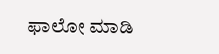ಫಾಲೋ ಮಾಡಿ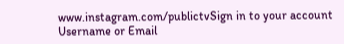www.instagram.com/publictvSign in to your account
Username or Email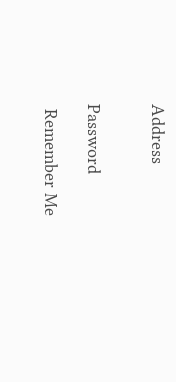Address


Password

 Remember Me